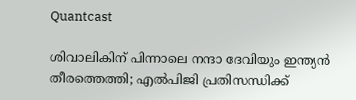Quantcast

ശിവാലികിന് പിന്നാലെ നന്ദാ ദേവിയും ഇന്ത്യന്‍ തീരത്തെത്തി; എല്‍പിജി പ്രതിസന്ധിക്ക്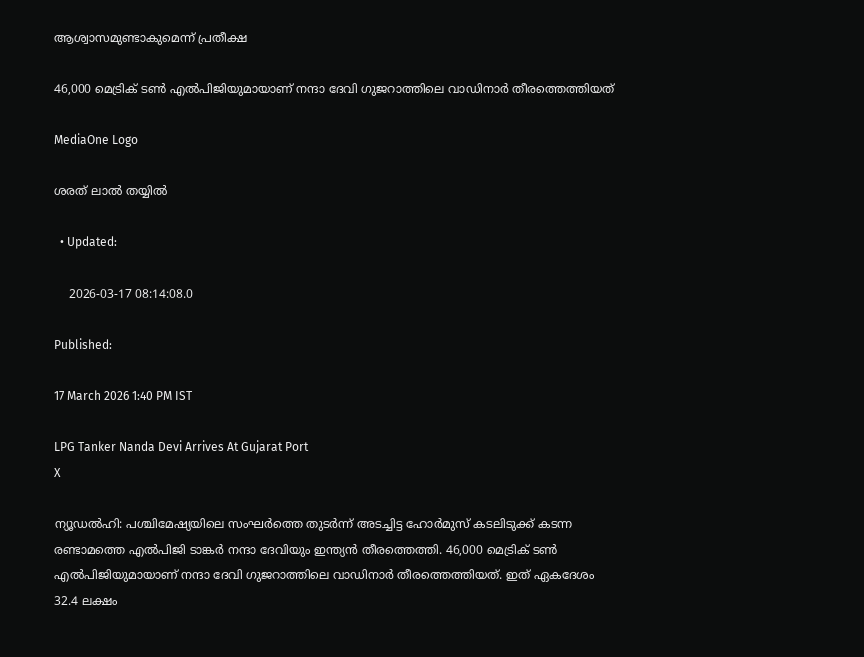ആശ്വാസമുണ്ടാകുമെന്ന് പ്രതീക്ഷ

46,000 മെട്രിക് ടണ്‍ എല്‍പിജിയുമായാണ് നന്ദാ ദേവി ഗുജറാത്തിലെ വാഡിനാര്‍ തീരത്തെത്തിയത്

MediaOne Logo

ശരത് ലാൽ തയ്യിൽ

  • Updated:

    2026-03-17 08:14:08.0

Published:

17 March 2026 1:40 PM IST

LPG Tanker Nanda Devi Arrives At Gujarat Port
X

ന്യൂഡല്‍ഹി: പശ്ചിമേഷ്യയിലെ സംഘര്‍ത്തെ തുടര്‍ന്ന് അടച്ചിട്ട ഹോര്‍മുസ് കടലിടുക്ക് കടന്ന രണ്ടാമത്തെ എല്‍പിജി ടാങ്കര്‍ നന്ദാ ദേവിയും ഇന്ത്യന്‍ തീരത്തെത്തി. 46,000 മെട്രിക് ടണ്‍ എല്‍പിജിയുമായാണ് നന്ദാ ദേവി ഗുജറാത്തിലെ വാഡിനാര്‍ തീരത്തെത്തിയത്. ഇത് ഏകദേശം 32.4 ലക്ഷം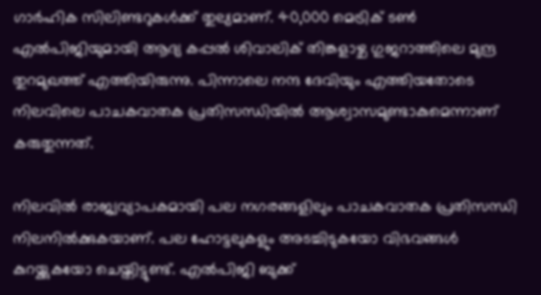ഗാര്‍ഹിക സിലിണ്ടറുകള്‍ക്ക് തുല്യമാണ്. 40,000 മെട്രിക് ടണ്‍ എല്‍പിജിയുമായി ആദ്യ കപ്പല്‍ ശിവാലിക് തിങ്കളാഴ്ച ഗുജറാത്തിലെ മുന്ദ്ര തുറമുഖത്ത് എത്തിയിരുന്നു. പിന്നാലെ നന്ദ ദേവിയും എത്തിയതോടെ നിലവിലെ പാചകവാതക പ്രതിസന്ധിയില്‍ ആശ്വാസമുണ്ടാകുമെന്നാണ് കരുതുന്നത്.

നിലവില്‍ രാജ്യവ്യാപകമായി പല നഗരങ്ങളിലും പാചകവാതക പ്രതിസന്ധി നിലനില്‍ക്കുകയാണ്. പല ഹോട്ടലുകളും അടച്ചിടുകയോ വിഭവങ്ങള്‍ കുറയ്ക്കുകയോ ചെയ്തിട്ടുണ്ട്. എല്‍പിജി ബുക്ക്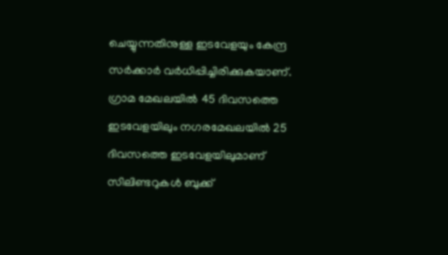ചെയ്യുന്നതിനുള്ള ഇടവേളയും കേന്ദ്ര സര്‍ക്കാര്‍ വര്‍ധിപ്പിച്ചിരിക്കുകയാണ്. ഗ്രാമ മേഖലയില്‍ 45 ദിവസത്തെ ഇടവേളയിലും നഗരമേഖലയില്‍ 25 ദിവസത്തെ ഇടവേളയിലുമാണ് സിലിണ്ടറുകള്‍ ബുക്ക്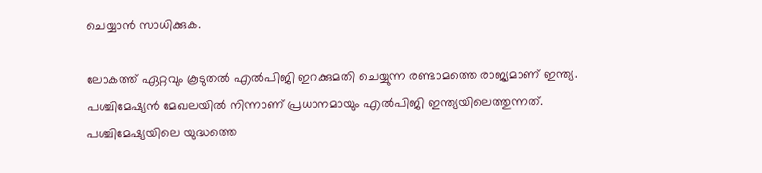ചെയ്യാന്‍ സാധിക്കുക.

ലോകത്ത് ഏറ്റവും കൂടുതല്‍ എല്‍പിജി ഇറക്കുമതി ചെയ്യുന്ന രണ്ടാമത്തെ രാജ്യമാണ് ഇന്ത്യ. പശ്ചിമേഷ്യന്‍ മേഖലയില്‍ നിന്നാണ് പ്രധാനമായും എല്‍പിജി ഇന്ത്യയിലെത്തുന്നത്. പശ്ചിമേഷ്യയിലെ യുദ്ധത്തെ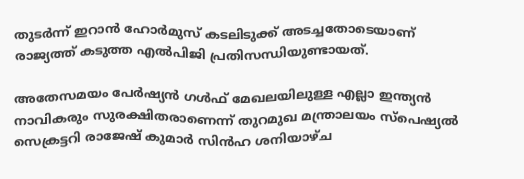തുടര്‍ന്ന് ഇറാന്‍ ഹോര്‍മുസ് കടലിടുക്ക് അടച്ചതോടെയാണ് രാജ്യത്ത് കടുത്ത എല്‍പിജി പ്രതിസന്ധിയുണ്ടായത്.

അതേസമയം പേര്‍ഷ്യന്‍ ഗള്‍ഫ് മേഖലയിലുള്ള എല്ലാ ഇന്ത്യന്‍ നാവികരും സുരക്ഷിതരാണെന്ന് തുറമുഖ മന്ത്രാലയം സ്‌പെഷ്യല്‍ സെക്രട്ടറി രാജേഷ് കുമാര്‍ സിന്‍ഹ ശനിയാഴ്ച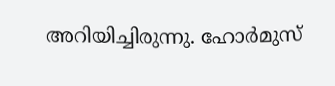അറിയിച്ചിരുന്നു. ഹോര്‍മുസ്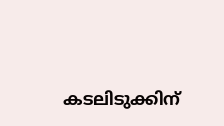കടലിടുക്കിന്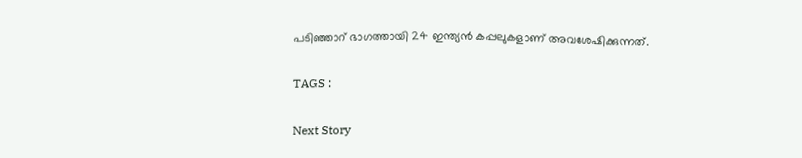പടിഞ്ഞാറ് ഭാഗത്തായി 24 ഇന്ത്യന്‍ കപ്പലുകളാണ് അവശേഷിക്കുന്നത്.

TAGS :

Next Story